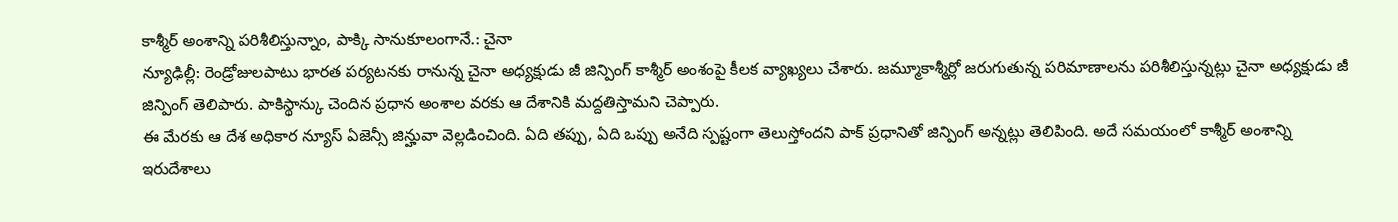కాశ్మీర్ అంశాన్ని పరిశీలిస్తున్నాం, పాక్కి సానుకూలంగానే.: చైనా
న్యూఢిల్లీ: రెండ్రోజులపాటు భారత పర్యటనకు రానున్న చైనా అధ్యక్షుడు జీ జిన్పింగ్ కాశ్మీర్ అంశంపై కీలక వ్యాఖ్యలు చేశారు. జమ్మూకాశ్మీర్లో జరుగుతున్న పరిమాణాలను పరిశీలిస్తున్నట్లు చైనా అధ్యక్షుడు జీ జిన్పింగ్ తెలిపారు. పాకిస్థాన్కు చెందిన ప్రధాన అంశాల వరకు ఆ దేశానికి మద్దతిస్తామని చెప్పారు.
ఈ మేరకు ఆ దేశ అధికార న్యూస్ ఏజెన్సీ జిన్హువా వెల్లడించింది. ఏది తప్పు, ఏది ఒప్పు అనేది స్పష్టంగా తెలుస్తోందని పాక్ ప్రధానితో జిన్పింగ్ అన్నట్లు తెలిపింది. అదే సమయంలో కాశ్మీర్ అంశాన్ని ఇరుదేశాలు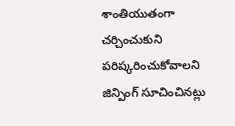శాంతియుతంగా చర్చించుకుని పరిష్కరించుకోవాలని జిన్పింగ్ సూచించినట్లు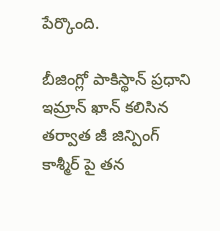పేర్కొంది.

బీజింగ్లో పాకిస్థాన్ ప్రధాని ఇమ్రాన్ ఖాన్ కలిసిన తర్వాత జీ జిన్పింగ్ కాశ్మీర్ పై తన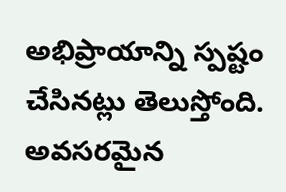అభిప్రాయాన్ని స్పష్టం చేసినట్లు తెలుస్తోంది. అవసరమైన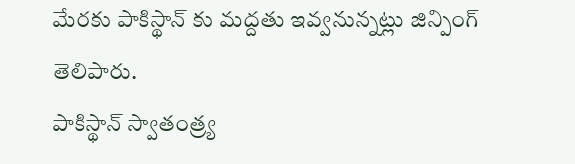మేరకు పాకిస్థాన్ కు మద్దతు ఇవ్వనున్నట్లు జిన్పింగ్ తెలిపారు.
పాకిస్థాన్ స్వాతంత్ర్య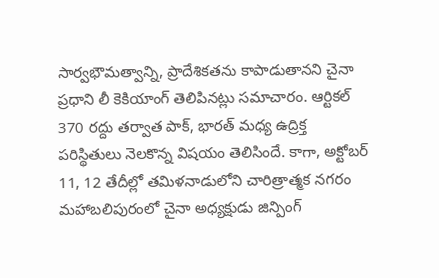సార్వభౌమత్వాన్ని, ప్రాదేశికతను కాపాడుతానని చైనా ప్రధాని లీ కెకియాంగ్ తెలిపినట్లు సమాచారం. ఆర్టికల్ 370 రద్దు తర్వాత పాక్, భారత్ మధ్య ఉద్రిక్త పరిస్థితులు నెలకొన్న విషయం తెలిసిందే. కాగా, అక్టోబర్ 11, 12 తేదీల్లో తమిళనాడులోని చారిత్రాత్మక నగరం మహాబలిపురంలో చైనా అధ్యక్షుడు జిన్పింగ్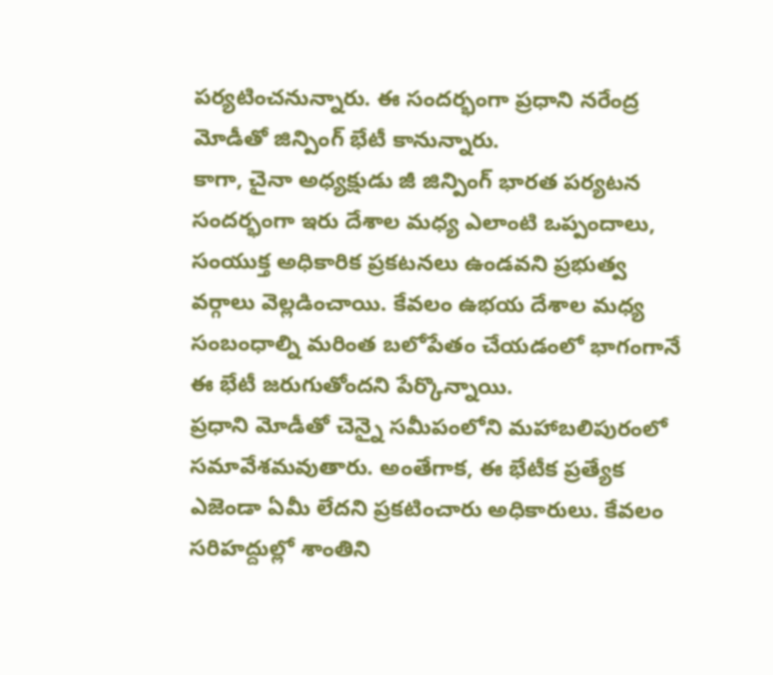పర్యటించనున్నారు. ఈ సందర్భంగా ప్రధాని నరేంద్ర మోడీతో జిన్పింగ్ భేటీ కానున్నారు.
కాగా, చైనా అధ్యక్షుడు జీ జిన్పింగ్ భారత పర్యటన సందర్భంగా ఇరు దేశాల మధ్య ఎలాంటి ఒప్పందాలు, సంయుక్త అధికారిక ప్రకటనలు ఉండవని ప్రభుత్వ వర్గాలు వెల్లడించాయి. కేవలం ఉభయ దేశాల మధ్య సంబంధాల్ని మరింత బలోపేతం చేయడంలో భాగంగానే ఈ భేటీ జరుగుతోందని పేర్కొన్నాయి.
ప్రధాని మోడీతో చెన్నై సమీపంలోని మహాబలిపురంలో సమావేశమవుతారు. అంతేగాక, ఈ భేటీక ప్రత్యేక ఎజెండా ఏమీ లేదని ప్రకటించారు అధికారులు. కేవలం సరిహద్దుల్లో శాంతిని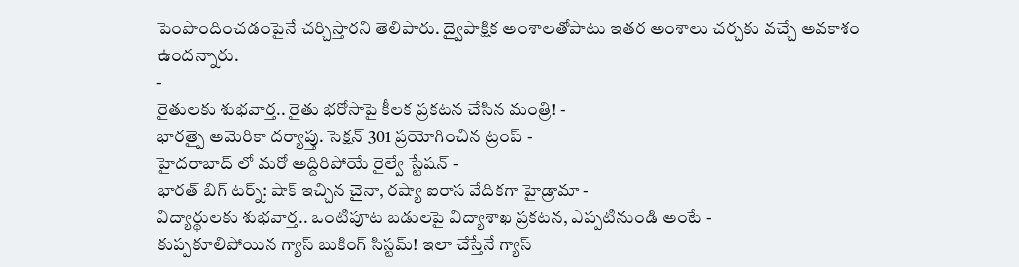పెంపొందించడంపైనే చర్చిస్తారని తెలిపారు. ద్వైపాక్షిక అంశాలతోపాటు ఇతర అంశాలు చర్చకు వచ్చే అవకాశం ఉందన్నారు.
-
రైతులకు శుభవార్త.. రైతు భరోసాపై కీలక ప్రకటన చేసిన మంత్రి! -
భారత్పై అమెరికా దర్యాప్తు. సెక్షన్ 301 ప్రయోగించిన ట్రంప్ -
హైదరాబాద్ లో మరో అద్దిరిపోయే రైల్వే స్టేషన్ -
భారత్ బిగ్ టర్న్: షాక్ ఇచ్చిన చైనా, రష్యా ఐరాస వేదికగా హైడ్రామా -
విద్యార్థులకు శుభవార్త.. ఒంటిపూట బడులపై విద్యాశాఖ ప్రకటన, ఎప్పటినుండి అంటే -
కుప్పకూలిపోయిన గ్యాస్ బుకింగ్ సిస్టమ్! ఇలా చేస్తేనే గ్యాస్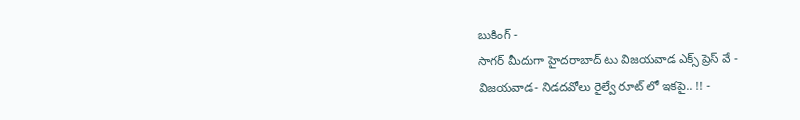బుకింగ్ -
సాగర్ మీదుగా హైదరాబాద్ టు విజయవాడ ఎక్స్ ప్రెస్ వే -
విజయవాడ- నిడదవోలు రైల్వే రూట్ లో ఇకపై.. !! -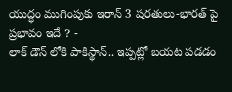యుద్ధం ముగింపుకు ఇరాన్ 3 షరతులు-భారత్ పై ప్రభావం ఇదే ? -
లాక్ డౌన్ లోకి పాకిస్థాన్.. ఇప్పట్లో బయట పడడం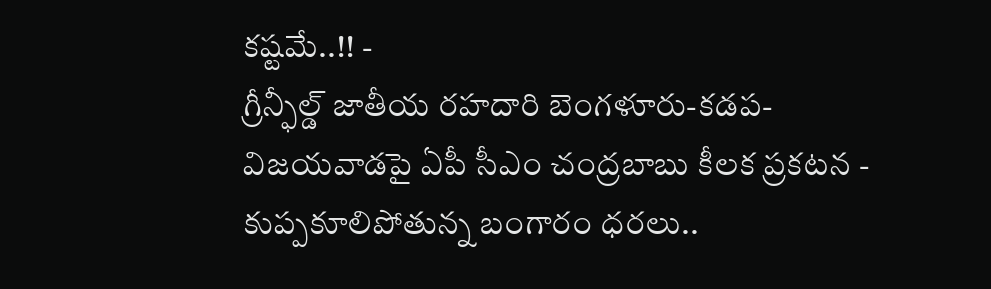కష్టమే..!! -
గ్రీన్ఫీల్డ్ జాతీయ రహదారి బెంగళూరు-కడప-విజయవాడపై ఏపీ సీఎం చంద్రబాబు కీలక ప్రకటన -
కుప్పకూలిపోతున్న బంగారం ధరలు..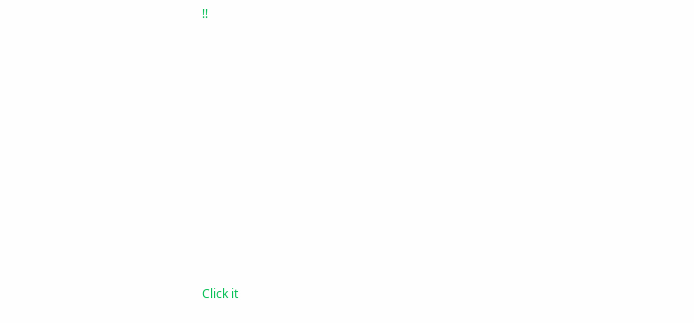!!












Click it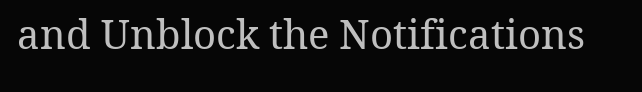and Unblock the Notifications